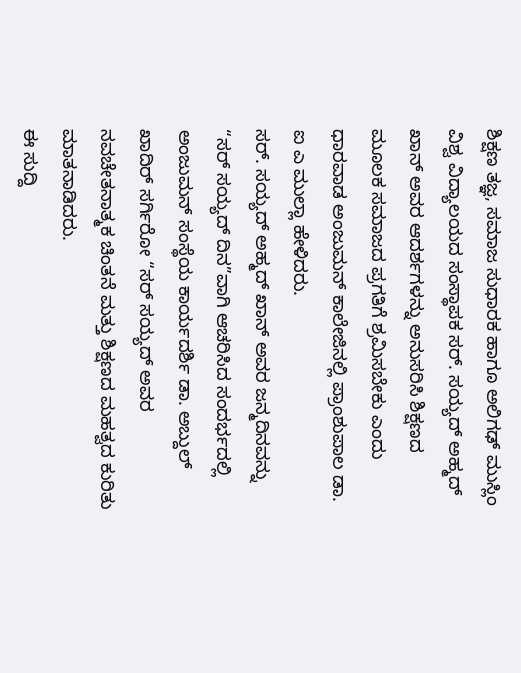ಶಿಕ್ಷಣ ತಜ್ಞ, ಸಮಾಜ ಸುಧಾರಕ ಹಾಗೂ ಅಲಿಗಢ್ ಮುಸ್ಲಿಂ ವಿಶ್ವ ವಿದ್ಯಾಲಯದ ಸಂಸ್ಥಾಪಕ ಸರ್. ಸಯ್ಯದ್ ಅಹ್ಮದ್ ಖಾನ್ ಅವರ ಆದರ್ಶಗಳನ್ನು ಅನುಸರಿಸಿ ಶಿಕ್ಷಣದ ಮೂಲಕ ಸಮಾಜದ ಪ್ರಗತಿಗೆ ಶ್ರಮಿಸಬೇಕು ಎಂದು ಧಾರವಾಡ ಅಂಜುಮನ್ ಕಾಲೇಜಿನಲ್ಲಿ ಪ್ರಾಂಶುಪಾಲ ಡಾ. ಐ ಎ ಮುಲ್ಲಾ ಹೇಳಿದರು.
ಸರ್. ಸಯ್ಯದ್ ಅಹ್ಮದ್ ಖಾನ್ ಅವರ ಜನ್ಮದಿನವನ್ನು “ಸರ್ ಸಯ್ಯದ್ ದಿನ”ವಾಗಿ ಆಚರಿಸಿದ ಸಂದರ್ಭದಲ್ಲಿ ಅಂಜುಮನ್ ಸಂಸ್ಥೆಯ ಕಾರ್ಯದರ್ಶಿ ಡಾ. ಅಬ್ದುಲ್ ಖಾದಿರ್ ಸರ್ಗಿರೋ “ಸರ್ ಸಯ್ಯದ್ ಅವರ ನವಚೇತನಾತ್ಮಕ ಚಿಂತನೆ ಮತ್ತು ಶಿಕ್ಷಣದ ಮಹತ್ವದ ಕುರಿತು ಮಾತನಾಡಿದರು.
ಈ ಸುದ್ದಿ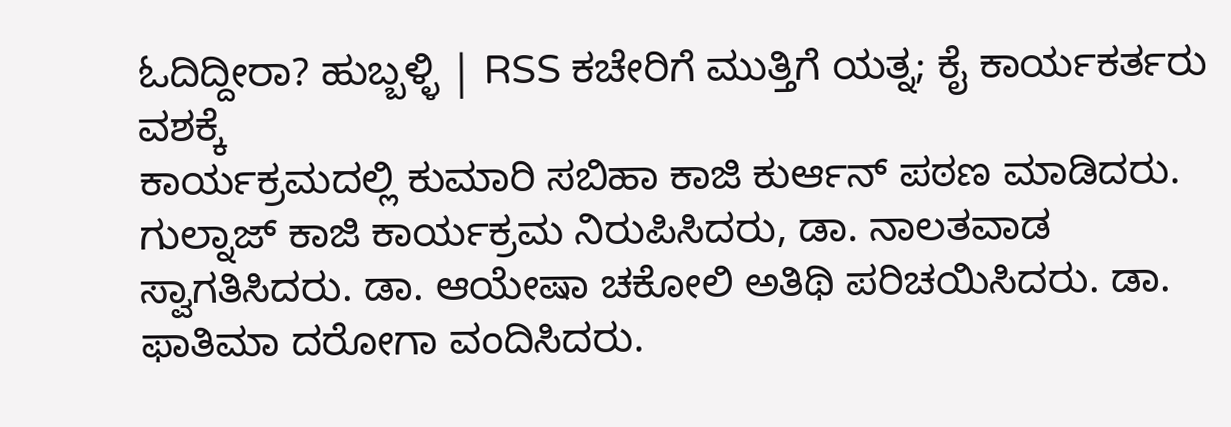ಓದಿದ್ದೀರಾ? ಹುಬ್ಬಳ್ಳಿ | RSS ಕಚೇರಿಗೆ ಮುತ್ತಿಗೆ ಯತ್ನ; ಕೈ ಕಾರ್ಯಕರ್ತರು ವಶಕ್ಕೆ
ಕಾರ್ಯಕ್ರಮದಲ್ಲಿ ಕುಮಾರಿ ಸಬಿಹಾ ಕಾಜಿ ಕುರ್ಆನ್ ಪಠಣ ಮಾಡಿದರು. ಗುಲ್ನಾಜ್ ಕಾಜಿ ಕಾರ್ಯಕ್ರಮ ನಿರುಪಿಸಿದರು, ಡಾ. ನಾಲತವಾಡ ಸ್ವಾಗತಿಸಿದರು. ಡಾ. ಆಯೇಷಾ ಚಕೋಲಿ ಅತಿಥಿ ಪರಿಚಯಿಸಿದರು. ಡಾ. ಫಾತಿಮಾ ದರೋಗಾ ವಂದಿಸಿದರು.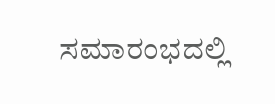ಸಮಾರಂಭದಲ್ಲಿ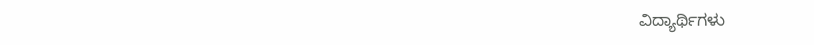ವಿದ್ಯಾರ್ಥಿಗಳು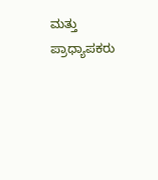ಮತ್ತು ಪ್ರಾಧ್ಯಾಪಕರು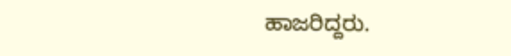ಹಾಜರಿದ್ದರು.